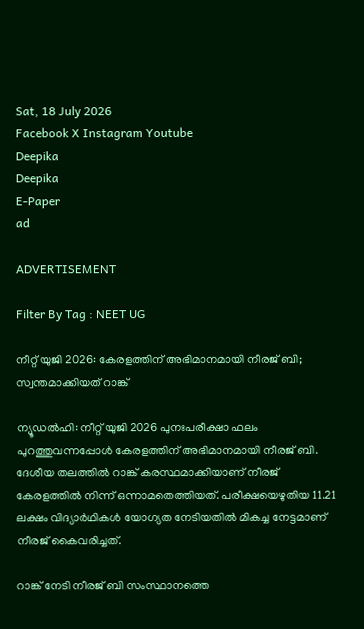Sat, 18 July 2026
Facebook X Instagram Youtube
Deepika
Deepika
E-Paper
ad

ADVERTISEMENT

Filter By Tag : NEET UG

നീറ്റ് യുജി 2026: കേരളത്തിന് അഭിമാനമായി നീരജ് ബി; സ്വന്തമാക്കിയത് റാങ്ക്

ന്യൂഡൽഹി: നീറ്റ് യുജി 2026 പുനഃപരീക്ഷാ ഫലം പുറത്തുവന്നപ്പോൾ കേരളത്തിന് അഭിമാനമായി നീരജ് ബി. ദേശീയ തലത്തിൽ റാങ്ക് കരസ്ഥമാക്കിയാണ് നീരജ് കേരളത്തിൽ നിന്ന് ഒന്നാമതെത്തിയത്. പരീക്ഷയെഴുതിയ 11.21 ലക്ഷം വിദ്യാർഥികൾ യോഗ്യത നേടിയതിൽ മികച്ച നേട്ടമാണ് നീരജ് കൈവരിച്ചത്.

റാങ്ക് നേടി നീരജ് ബി സംസ്ഥാനത്തെ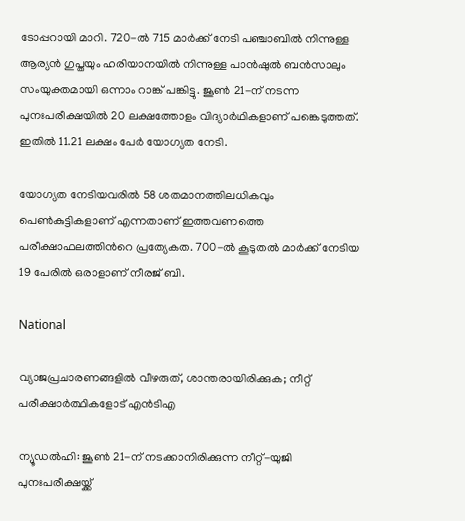ടോപ്പറായി മാറി. 720-ൽ 715 മാർക്ക് നേടി പഞ്ചാബിൽ നിന്നുള്ള ആര്യൻ ഗുപ്തയും ഹരിയാനയിൽ നിന്നുള്ള പാൻഷുൽ ബൻസാലും സംയുക്തമായി ഒന്നാം റാങ്ക് പങ്കിട്ടു. ജൂൺ 21-ന് നടന്ന പുനഃപരീക്ഷയിൽ 20 ലക്ഷത്തോളം വിദ്യാർഥികളാണ് പങ്കെടുത്തത്. ഇതിൽ 11.21 ലക്ഷം പേർ യോഗ്യത നേടി.

യോഗ്യത നേടിയവരിൽ 58 ശതമാനത്തിലധികവും പെൺകുട്ടികളാണ് എന്നതാണ് ഇത്തവണത്തെ പരീക്ഷാഫലത്തിന്‍റെ പ്രത്യേകത. 700-ൽ കൂടുതൽ മാർക്ക് നേടിയ 19 പേരിൽ ഒരാളാണ് നീരജ് ബി.

National

വ്യാജപ്രചാരണങ്ങളിൽ വീഴരുത്, ശാന്തരായിരിക്കുക; നീറ്റ് പരീക്ഷാർത്ഥികളോട് എൻടിഎ

ന്യൂഡൽഹി: ജൂൺ 21-ന് നടക്കാനിരിക്കുന്ന നീറ്റ്-യുജി പുനഃപരീക്ഷയ്ക്ക്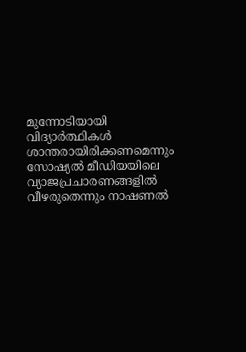മുന്നോടിയായി വിദ്യാർത്ഥികൾ ശാന്തരായിരിക്കണമെന്നും സോഷ്യൽ മീഡിയയിലെ വ്യാജപ്രചാരണങ്ങളിൽ വീഴരുതെന്നും നാഷണൽ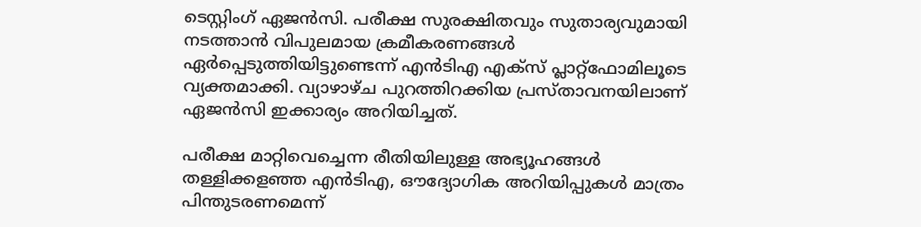ടെസ്റ്റിംഗ് ഏജൻസി. പരീക്ഷ സുരക്ഷിതവും സുതാര്യവുമായി നടത്താൻ വിപുലമായ ക്രമീകരണങ്ങൾ ഏർപ്പെടുത്തിയിട്ടുണ്ടെന്ന് എൻടിഎ എക്സ് പ്ലാറ്റ്‌ഫോമിലൂടെ വ്യക്തമാക്കി. വ്യാഴാഴ്ച പുറത്തിറക്കിയ പ്രസ്താവനയിലാണ് ഏജൻസി ഇക്കാര്യം അറിയിച്ചത്.

പരീക്ഷ മാറ്റിവെച്ചെന്ന രീതിയിലുള്ള അഭ്യൂഹങ്ങൾ തള്ളിക്കളഞ്ഞ എൻടിഎ, ഔദ്യോഗിക അറിയിപ്പുകൾ മാത്രം പിന്തുടരണമെന്ന്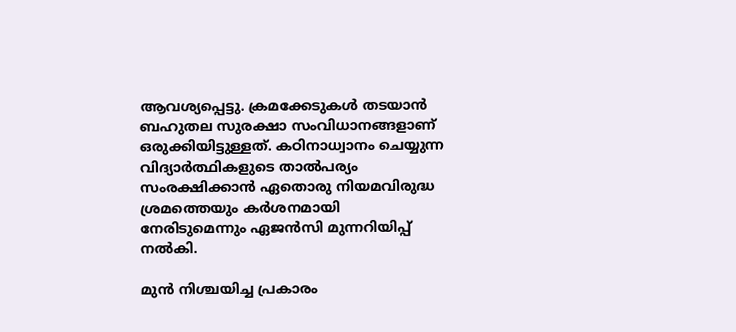ആവശ്യപ്പെട്ടു. ക്രമക്കേടുകൾ തടയാൻ ബഹുതല സുരക്ഷാ സംവിധാനങ്ങളാണ് ഒരുക്കിയിട്ടുള്ളത്. കഠിനാധ്വാനം ചെയ്യുന്ന വിദ്യാർത്ഥികളുടെ താൽപര്യം സംരക്ഷിക്കാൻ ഏതൊരു നിയമവിരുദ്ധ ശ്രമത്തെയും കർശനമായി നേരിടുമെന്നും ഏജൻസി മുന്നറിയിപ്പ് നൽകി.

മുൻ നിശ്ചയിച്ച പ്രകാരം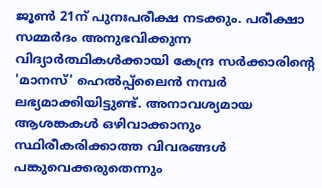ജൂൺ 21ന് പുനഃപരീക്ഷ നടക്കും. പരീക്ഷാ സമ്മർദം അനുഭവിക്കുന്ന വിദ്യാർത്ഥികൾക്കായി കേന്ദ്ര സർക്കാരിന്‍റെ‌ 'മാനസ്' ഹെൽപ്പ്‌ലൈൻ നമ്പർ ലഭ്യമാക്കിയിട്ടുണ്ട്. അനാവശ്യമായ ആശങ്കകൾ ഒഴിവാക്കാനും സ്ഥിരീകരിക്കാത്ത വിവരങ്ങൾ പങ്കുവെക്കരുതെന്നും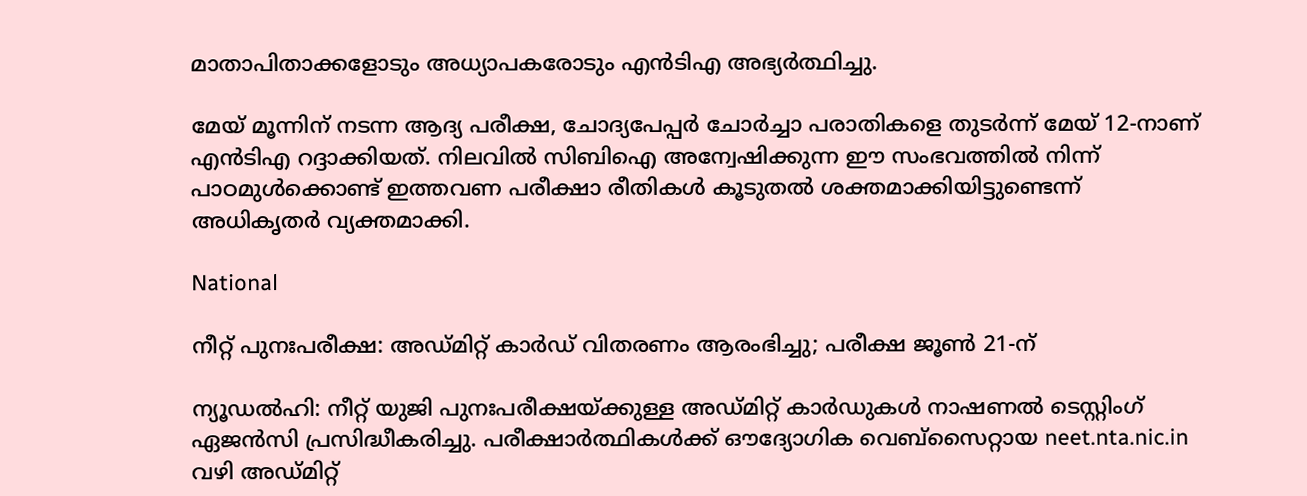മാതാപിതാക്കളോടും അധ്യാപകരോടും എൻടിഎ അഭ്യർത്ഥിച്ചു.

മേയ് മൂന്നിന് നടന്ന ആദ്യ പരീക്ഷ, ചോദ്യപേപ്പർ ചോർച്ചാ പരാതികളെ തുടർന്ന് മേയ് 12-നാണ് എൻടിഎ റദ്ദാക്കിയത്. നിലവിൽ സിബിഐ അന്വേഷിക്കുന്ന ഈ സംഭവത്തിൽ നിന്ന് പാഠമുൾക്കൊണ്ട് ഇത്തവണ പരീക്ഷാ രീതികൾ കൂടുതൽ ശക്തമാക്കിയിട്ടുണ്ടെന്ന് അധികൃതർ വ്യക്തമാക്കി.

National

നീറ്റ് പുനഃപരീക്ഷ: അഡ്മിറ്റ് കാർഡ് വിതരണം ആരംഭിച്ചു; പരീക്ഷ ജൂൺ 21-ന്

ന്യൂഡൽഹി: നീറ്റ് യുജി പുനഃപരീക്ഷയ്ക്കുള്ള അഡ്മിറ്റ് കാർഡുകൾ നാഷണൽ ടെസ്റ്റിംഗ് ഏജൻസി പ്രസിദ്ധീകരിച്ചു. പരീക്ഷാർത്ഥികൾക്ക് ഔദ്യോഗിക വെബ്സൈറ്റായ neet.nta.nic.in വഴി അഡ്മിറ്റ്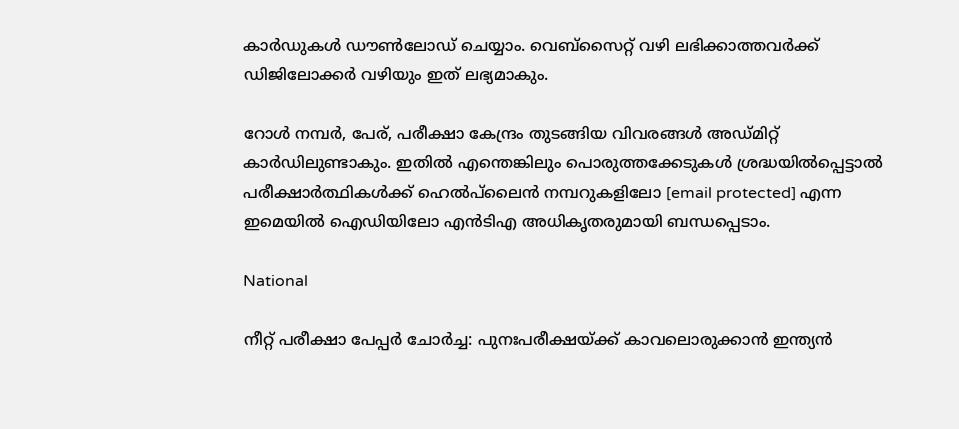കാർഡുകൾ ഡൗൺലോഡ് ചെയ്യാം. വെബ്സൈറ്റ് വഴി ലഭിക്കാത്തവർക്ക് ഡിജിലോക്കർ വഴിയും ഇത് ലഭ്യമാകും.

റോൾ നമ്പർ, പേര്, പരീക്ഷാ കേന്ദ്രം തുടങ്ങിയ വിവരങ്ങൾ അഡ്മിറ്റ് കാർഡിലുണ്ടാകും. ഇതിൽ എന്തെങ്കിലും പൊരുത്തക്കേടുകൾ ശ്രദ്ധയിൽപ്പെട്ടാൽ പരീക്ഷാർത്ഥികൾക്ക് ഹെൽപ്‌ലൈൻ നമ്പറുകളിലോ [email protected] എന്ന ഇമെയിൽ ഐഡിയിലോ എൻടിഎ അധികൃതരുമായി ബന്ധപ്പെടാം.

National

നീറ്റ് പരീക്ഷാ പേപ്പർ ചോർച്ച: പുനഃപരീക്ഷയ്ക്ക് കാവലൊരുക്കാൻ ഇന്ത്യൻ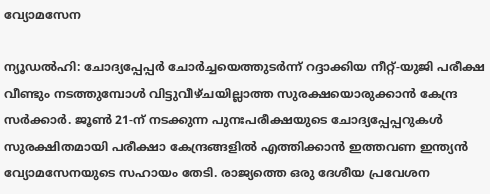വ്യോമസേന

ന്യൂഡൽഹി: ചോദ്യപ്പേപ്പർ ചോർച്ചയെത്തുടർന്ന് റദ്ദാക്കിയ നീറ്റ്-യുജി പരീക്ഷ വീണ്ടും നടത്തുമ്പോൾ വിട്ടുവീഴ്ചയില്ലാത്ത സുരക്ഷയൊരുക്കാൻ കേന്ദ്ര സർക്കാർ. ജൂൺ 21-ന് നടക്കുന്ന പുനഃപരീക്ഷയുടെ ചോദ്യപ്പേപ്പറുകൾ സുരക്ഷിതമായി പരീക്ഷാ കേന്ദ്രങ്ങളിൽ എത്തിക്കാൻ ഇത്തവണ ഇന്ത്യൻ വ്യോമസേനയുടെ സഹായം തേടി. രാജ്യത്തെ ഒരു ദേശീയ പ്രവേശന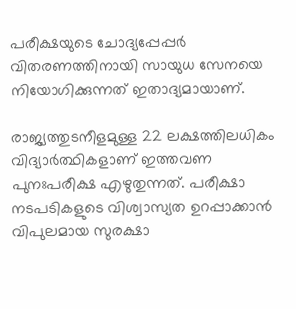പരീക്ഷയുടെ ചോദ്യപ്പേപ്പർ വിതരണത്തിനായി സായുധ സേനയെ നിയോഗിക്കുന്നത് ഇതാദ്യമായാണ്.

രാജ്യത്തുടനീളമുള്ള 22 ലക്ഷത്തിലധികം വിദ്യാർത്ഥികളാണ് ഇത്തവണ പുനഃപരീക്ഷ എഴുതുന്നത്. പരീക്ഷാ നടപടികളുടെ വിശ്വാസ്യത ഉറപ്പാക്കാൻ വിപുലമായ സുരക്ഷാ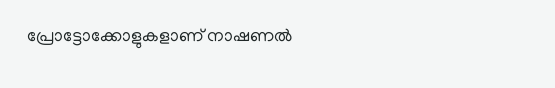പ്രോട്ടോക്കോളുകളാണ് നാഷണൽ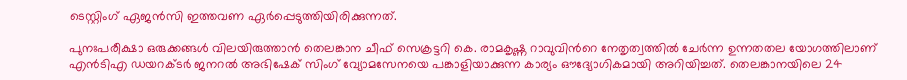ടെസ്റ്റിംഗ് ഏജൻസി ഇത്തവണ ഏർപ്പെടുത്തിയിരിക്കുന്നത്.

പുനഃപരീക്ഷാ ഒരുക്കങ്ങൾ വിലയിരുത്താൻ തെലങ്കാന ചീഫ് സെക്രട്ടറി കെ. രാമകൃഷ്ണ റാവുവിന്‍റെ നേതൃത്വത്തിൽ ചേർന്ന ഉന്നതതല യോഗത്തിലാണ് എൻടിഎ ഡയറക്ടർ ജനറൽ അഭിഷേക് സിംഗ് വ്യോമസേനയെ പങ്കാളിയാക്കുന്ന കാര്യം ഔദ്യോഗികമായി അറിയിച്ചത്. തെലങ്കാനയിലെ 24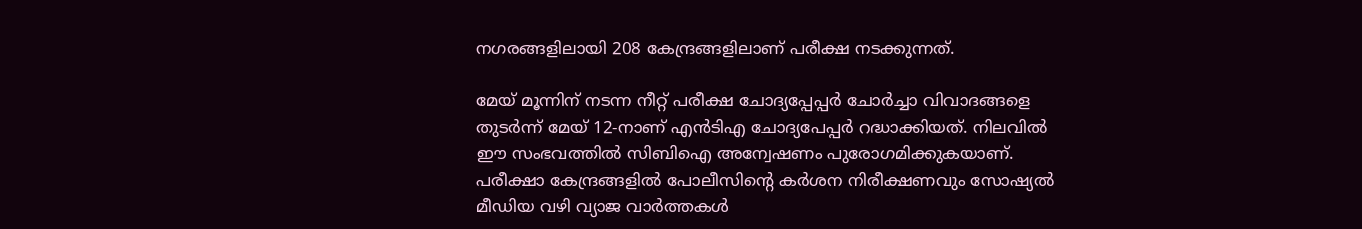നഗരങ്ങളിലായി 208 കേന്ദ്രങ്ങളിലാണ് പരീക്ഷ നടക്കുന്നത്.

മേയ് മൂന്നിന് നടന്ന നീറ്റ് പരീക്ഷ ചോദ്യപ്പേപ്പർ ചോർച്ചാ വിവാദങ്ങളെ തുടർന്ന് മേയ് 12-നാണ് എൻടിഎ ചോദ്യപേപ്പർ റദ്ധാക്കിയത്. നിലവിൽ ഈ സംഭവത്തിൽ സിബിഐ അന്വേഷണം പുരോഗമിക്കുകയാണ്. പരീക്ഷാ കേന്ദ്രങ്ങളിൽ പോലീസിന്‍റെ കർശന നിരീക്ഷണവും സോഷ്യൽ മീഡിയ വഴി വ്യാജ വാർത്തകൾ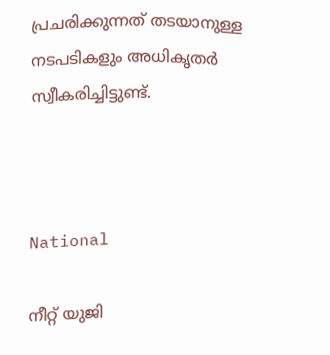പ്രചരിക്കുന്നത് തടയാനുള്ള നടപടികളും അധികൃതർ സ്വീകരിച്ചിട്ടുണ്ട്.



National

നീറ്റ് യുജി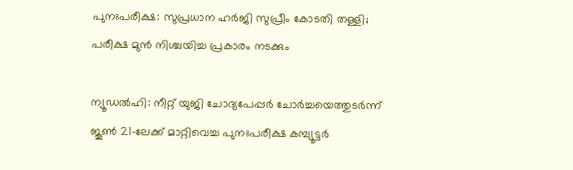പുനഃപരീക്ഷ: സുപ്രധാന ഹർജി സുപ്രീം കോടതി തള്ളി; പരീക്ഷ മുൻ നിശ്ചയിച്ച പ്രകാരം നടക്കും

ന്യൂഡൽഹി: നീറ്റ് യുജി ചോദ്യപേപ്പർ ചോർച്ചയെത്തുടർന്ന് ജൂൺ 21-ലേക്ക് മാറ്റിവെച്ച പുനഃപരീക്ഷ കമ്പ്യൂട്ടർ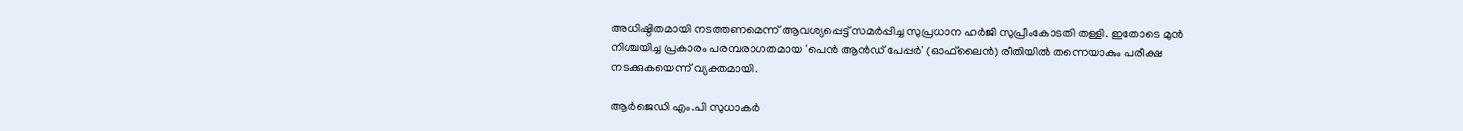അധിഷ്ഠിതമായി നടത്തണമെന്ന് ആവശ്യപ്പെട്ട് സമർപ്പിച്ച സുപ്രധാന ഹർജി സുപ്രീംകോടതി തള്ളി. ഇതോടെ മുൻ നിശ്ചയിച്ച പ്രകാരം പരമ്പരാഗതമായ 'പെൻ ആൻഡ് പേപ്പർ' (ഓഫ്‌ലൈൻ) രീതിയിൽ തന്നെയാകും പരീക്ഷ നടക്കുകയെന്ന് വ്യക്തമായി.

ആർജെഡി എം.പി സുധാകർ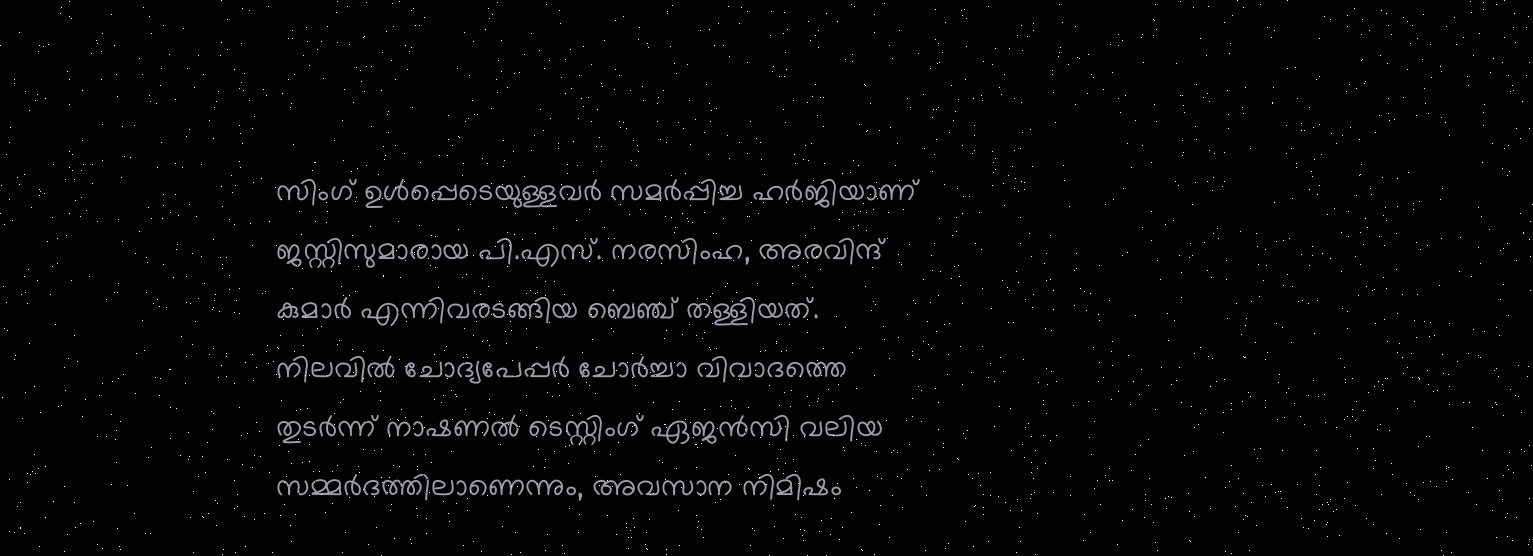സിംഗ് ഉൾപ്പെടെയുള്ളവർ സമർപ്പിച്ച ഹർജിയാണ് ജസ്റ്റിസുമാരായ പി.എസ്. നരസിംഹ, അരവിന്ദ് കുമാർ എന്നിവരടങ്ങിയ ബെഞ്ച് തള്ളിയത്. നിലവിൽ ചോദ്യപേപ്പർ ചോർച്ചാ വിവാദത്തെ തുടർന്ന് നാഷണൽ ടെസ്റ്റിംഗ് ഏജൻസി വലിയ സമ്മർദത്തിലാണെന്നും, അവസാന നിമിഷം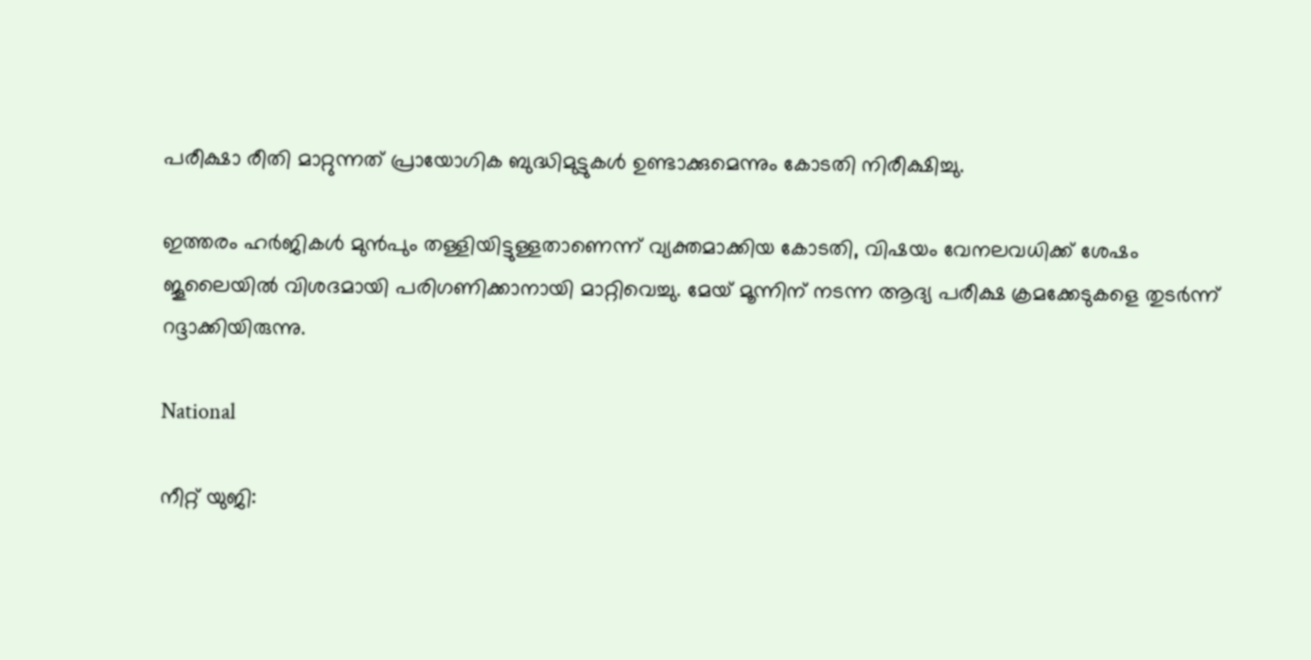പരീക്ഷാ രീതി മാറ്റുന്നത് പ്രായോഗിക ബുദ്ധിമുട്ടുകൾ ഉണ്ടാക്കുമെന്നും കോടതി നിരീക്ഷിച്ചു.

ഇത്തരം ഹർജികൾ മുൻപും തള്ളിയിട്ടുള്ളതാണെന്ന് വ്യക്തമാക്കിയ കോടതി, വിഷയം വേനലവധിക്ക് ശേഷം ജൂലൈയിൽ വിശദമായി പരിഗണിക്കാനായി മാറ്റിവെച്ചു. മേയ് മൂന്നിന് നടന്ന ആദ്യ പരീക്ഷ ക്രമക്കേടുകളെ തുടർന്ന് റദ്ദാക്കിയിരുന്നു.

National

നീറ്റ് യുജി: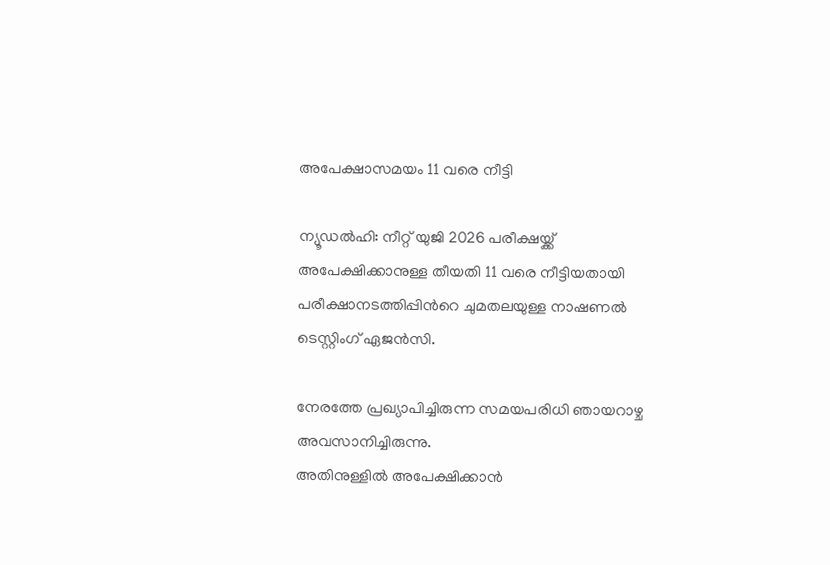അപേക്ഷാസമയം 11 വരെ നീട്ടി

ന്യൂഡൽഹി: നീറ്റ് യുജി 2026 പരീക്ഷയ്ക്ക് അപേക്ഷിക്കാനുള്ള തീയതി 11 വരെ നീട്ടിയതായി പരീക്ഷാനടത്തിപ്പിന്‍റെ ചുമതലയുള്ള നാഷണൽ ടെസ്റ്റിംഗ് ഏജൻസി.

നേരത്തേ പ്രഖ്യാപിച്ചിരുന്ന സമയപരിധി ഞായറാഴ്ച അവസാനിച്ചിരുന്നു.
അതിനുള്ളിൽ അപേക്ഷിക്കാൻ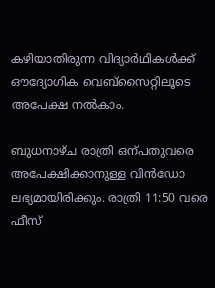കഴിയാതിരുന്ന വിദ്യാർഥികൾക്ക് ഔദ്യോഗിക വെബ്‌സൈറ്റിലൂടെ അപേക്ഷ നൽകാം.

ബുധനാഴ്ച രാത്രി ഒന്പതുവരെ അപേക്ഷിക്കാനുള്ള വിൻഡോ ലഭ്യമായിരിക്കും. രാത്രി 11:50 വരെ ഫീസ്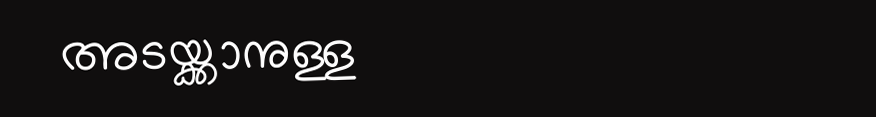അടയ്ക്കാനുള്ള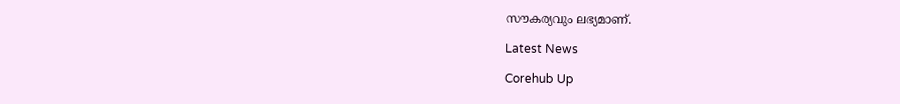സൗകര്യവും ലഭ്യമാണ്.

Latest News

Corehub Up